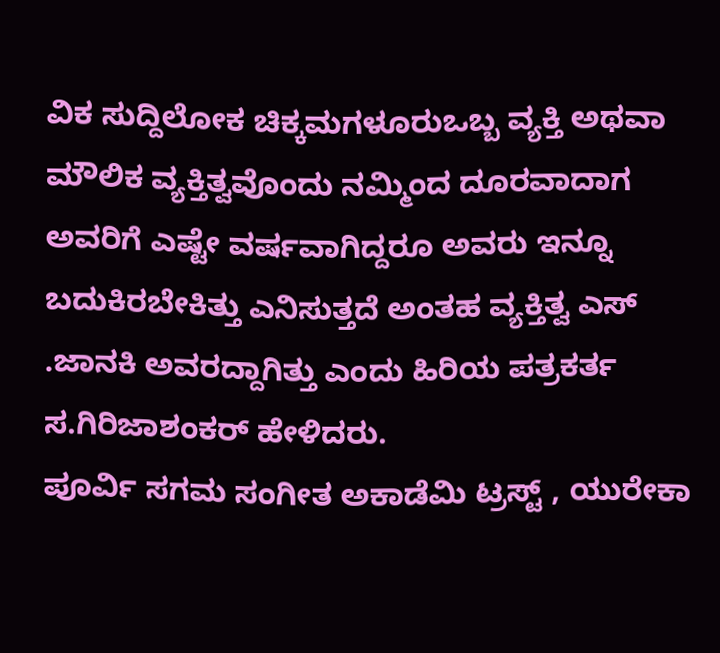ವಿಕ ಸುದ್ದಿಲೋಕ ಚಿಕ್ಕಮಗಳೂರುಒಬ್ಬ ವ್ಯಕ್ತಿ ಅಥವಾ ಮೌಲಿಕ ವ್ಯಕ್ತಿತ್ವವೊಂದು ನಮ್ಮಿಂದ ದೂರವಾದಾಗ ಅವರಿಗೆ ಎಷ್ಟೇ ವರ್ಷವಾಗಿದ್ದರೂ ಅವರು ಇನ್ನೂ ಬದುಕಿರಬೇಕಿತ್ತು ಎನಿಸುತ್ತದೆ ಅಂತಹ ವ್ಯಕ್ತಿತ್ವ ಎಸ್ .ಜಾನಕಿ ಅವರದ್ದಾಗಿತ್ತು ಎಂದು ಹಿರಿಯ ಪತ್ರಕರ್ತ ಸ.ಗಿರಿಜಾಶಂಕರ್ ಹೇಳಿದರು.
ಪೂರ್ವಿ ಸಗಮ ಸಂಗೀತ ಅಕಾಡೆಮಿ ಟ್ರಸ್ಟ್ , ಯುರೇಕಾ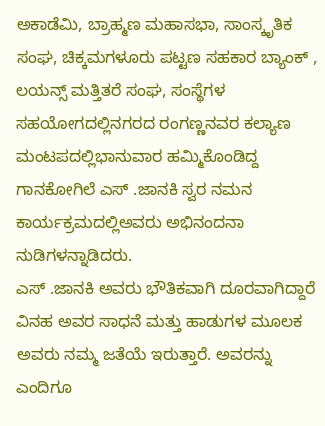ಅಕಾಡೆಮಿ, ಬ್ರಾಹ್ಮಣ ಮಹಾಸಭಾ, ಸಾಂಸ್ಕೃತಿಕ ಸಂಘ, ಚಿಕ್ಕಮಗಳೂರು ಪಟ್ಟಣ ಸಹಕಾರ ಬ್ಯಾಂಕ್ , ಲಯನ್ಸ್ ಮತ್ತಿತರೆ ಸಂಘ, ಸಂಸ್ಥೆಗಳ ಸಹಯೋಗದಲ್ಲಿನಗರದ ರಂಗಣ್ಣನವರ ಕಲ್ಯಾಣ ಮಂಟಪದಲ್ಲಿಭಾನುವಾರ ಹಮ್ಮಿಕೊಂಡಿದ್ದ ಗಾನಕೋಗಿಲೆ ಎಸ್ .ಜಾನಕಿ ಸ್ವರ ನಮನ ಕಾರ್ಯಕ್ರಮದಲ್ಲಿಅವರು ಅಭಿನಂದನಾ ನುಡಿಗಳನ್ನಾಡಿದರು.
ಎಸ್ .ಜಾನಕಿ ಅವರು ಭೌತಿಕವಾಗಿ ದೂರವಾಗಿದ್ದಾರೆ ವಿನಹ ಅವರ ಸಾಧನೆ ಮತ್ತು ಹಾಡುಗಳ ಮೂಲಕ ಅವರು ನಮ್ಮ ಜತೆಯೆ ಇರುತ್ತಾರೆ. ಅವರನ್ನು ಎಂದಿಗೂ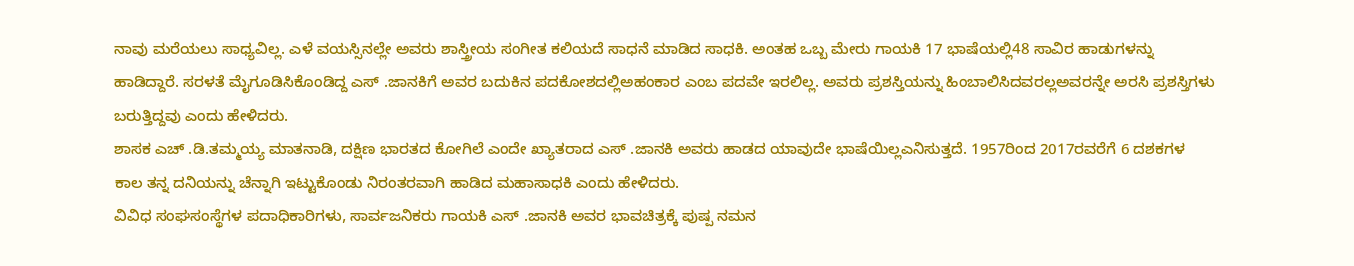ನಾವು ಮರೆಯಲು ಸಾಧ್ಯವಿಲ್ಲ. ಎಳೆ ವಯಸ್ಸಿನಲ್ಲೇ ಅವರು ಶಾಸ್ತ್ರೀಯ ಸಂಗೀತ ಕಲಿಯದೆ ಸಾಧನೆ ಮಾಡಿದ ಸಾಧಕಿ. ಅಂತಹ ಒಬ್ಬ ಮೇರು ಗಾಯಕಿ 17 ಭಾಷೆಯಲ್ಲಿ48 ಸಾವಿರ ಹಾಡುಗಳನ್ನು ಹಾಡಿದ್ದಾರೆ. ಸರಳತೆ ಮೈಗೂಡಿಸಿಕೊಂಡಿದ್ದ ಎಸ್ .ಜಾನಕಿಗೆ ಅವರ ಬದುಕಿನ ಪದಕೋಶದಲ್ಲಿಅಹಂಕಾರ ಎಂಬ ಪದವೇ ಇರಲಿಲ್ಲ. ಅವರು ಪ್ರಶಸ್ತಿಯನ್ನು ಹಿಂಬಾಲಿಸಿದವರಲ್ಲಅವರನ್ನೇ ಅರಸಿ ಪ್ರಶಸ್ತಿಗಳು ಬರುತ್ತಿದ್ದವು ಎಂದು ಹೇಳಿದರು.
ಶಾಸಕ ಎಚ್ .ಡಿ.ತಮ್ಮಯ್ಯ ಮಾತನಾಡಿ, ದಕ್ಷಿಣ ಭಾರತದ ಕೋಗಿಲೆ ಎಂದೇ ಖ್ಯಾತರಾದ ಎಸ್ .ಜಾನಕಿ ಅವರು ಹಾಡದ ಯಾವುದೇ ಭಾಷೆಯಿಲ್ಲಎನಿಸುತ್ತದೆ. 1957ರಿಂದ 2017ರವರೆಗೆ 6 ದಶಕಗಳ ಕಾಲ ತನ್ನ ದನಿಯನ್ನು ಚೆನ್ನಾಗಿ ಇಟ್ಟುಕೊಂಡು ನಿರಂತರವಾಗಿ ಹಾಡಿದ ಮಹಾಸಾಧಕಿ ಎಂದು ಹೇಳಿದರು.
ವಿವಿಧ ಸಂಘಸಂಸ್ಥೆಗಳ ಪದಾಧಿಕಾರಿಗಳು, ಸಾರ್ವಜನಿಕರು ಗಾಯಕಿ ಎಸ್ .ಜಾನಕಿ ಅವರ ಭಾವಚಿತ್ರಕ್ಕೆ ಪುಷ್ಪ ನಮನ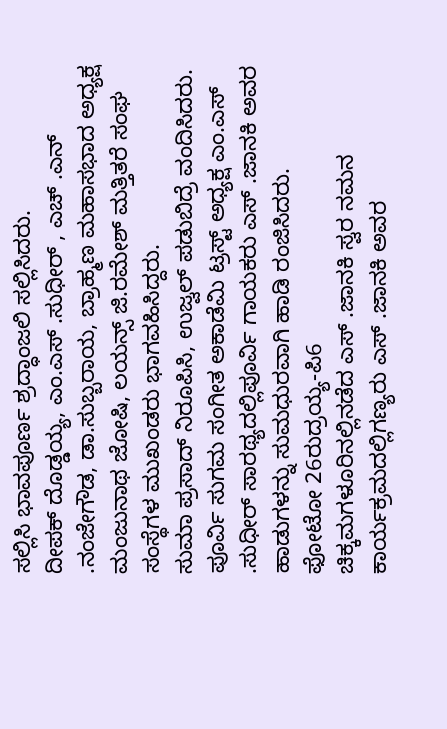ಸಲ್ಲಿಸಿ ಭಾವಪೂರ್ಣ ಶ್ರದ್ಧಾಂಜಲಿ ಸಲ್ಲಿಸಿದರು.
ದೀಪಕ್ ದೊಡ್ಡಯ್ಯ, ಎಂ.ಎಸ್ .ಸುಧೀರ್ , ಎಚ್ .ಎನ್ .ನಂಜೇಗೌಡ, ಡಾ.ಸುಬ್ಬರಾಯ, ಬ್ರಾಹ್ಮಣ ಮಹಾಸಭಾದ ಅಧ್ಯಕ್ಷ ಮಂಜುನಾಥ ಜೋಷಿ, ಲಯನ್ಸ್ ಜಿ.ರಮೇಶ್ ಮತ್ತಿತರೆ ಸಂಘ ಸಂಸ್ಥೆಗಳ ಮುಖಂಡರು ಭಾಗವಹಿಸಿದ್ದರು.
ಸುಮಾ ಪ್ರಸಾದ್ ನಿರೂಪಿಸಿ, ಉಜ್ವಲ್ ಪಡುಬಿದ್ರೆ ವಂದಿಸಿದರು. ಪೂರ್ವಿ ಸುಗಮ ಸಂಗೀತ ಅಕಾಡೆಮಿ ಟ್ರಸ್ಟ್ ಅಧ್ಯಕ್ಷ ಎಂ.ಎಸ್ .ಸುಧೀರ್ ಸಾರಥ್ಯದಲ್ಲಿಪೂರ್ವಿ ಗಾಯಕರು ಎಸ್ .ಜಾನಕಿ ಅವರ ಹಾಡುಗಳನ್ನು ಸುಮಧುರವಾಗಿ ಹಾಡಿ ರಂಜಿಸಿದರು.
ಫೋಟೋ 26ರುದ್ರಯ್ಯ-ಪಿ6
ಚಿಕ್ಕಮಗಳೂರಿನಲ್ಲಿನಡೆದ ಎಸ್ .ಜಾನಕಿ ಸ್ವರ ನಮನ ಕಾರ್ಯಕ್ರಮದಲ್ಲಿಗಣ್ಯರು ಎಸ್ .ಜಾನಕಿ ಅವರ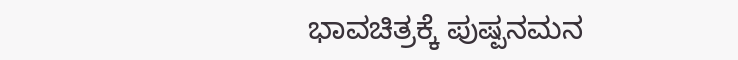ಭಾವಚಿತ್ರಕ್ಕೆ ಪುಷ್ಪನಮನ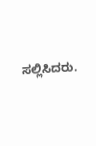ಸಲ್ಲಿಸಿದರು.